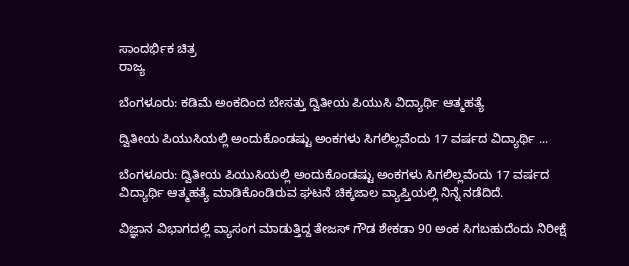ಸಾಂದರ್ಭಿಕ ಚಿತ್ರ
ರಾಜ್ಯ

ಬೆಂಗಳೂರು: ಕಡಿಮೆ ಅಂಕದಿಂದ ಬೇಸತ್ತು ದ್ವಿತೀಯ ಪಿಯುಸಿ ವಿದ್ಯಾರ್ಥಿ ಆತ್ಮಹತ್ಯೆ

ದ್ವಿತೀಯ ಪಿಯುಸಿಯಲ್ಲಿ ಅಂದುಕೊಂಡಷ್ಟು ಅಂಕಗಳು ಸಿಗಲಿಲ್ಲವೆಂದು 17 ವರ್ಷದ ವಿದ್ಯಾರ್ಥಿ ...

ಬೆಂಗಳೂರು: ದ್ವಿತೀಯ ಪಿಯುಸಿಯಲ್ಲಿ ಅಂದುಕೊಂಡಷ್ಟು ಅಂಕಗಳು ಸಿಗಲಿಲ್ಲವೆಂದು 17 ವರ್ಷದ ವಿದ್ಯಾರ್ಥಿ ಆತ್ಮಹತ್ಯೆ ಮಾಡಿಕೊಂಡಿರುವ ಘಟನೆ ಚಿಕ್ಕಜಾಲ ವ್ಯಾಪ್ತಿಯಲ್ಲಿ ನಿನ್ನೆ ನಡೆದಿದೆ.

ವಿಜ್ಞಾನ ವಿಭಾಗದಲ್ಲಿ ವ್ಯಾಸಂಗ ಮಾಡುತ್ತಿದ್ದ ತೇಜಸ್ ಗೌಡ ಶೇಕಡಾ 90 ಅಂಕ ಸಿಗಬಹುದೆಂದು ನಿರೀಕ್ಷೆ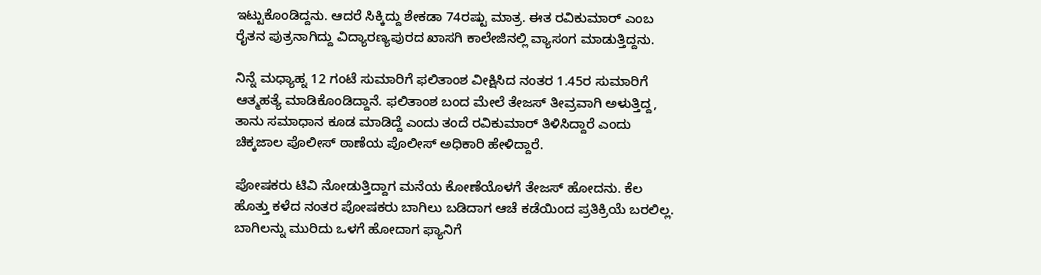ಇಟ್ಟುಕೊಂಡಿದ್ದನು. ಆದರೆ ಸಿಕ್ಕಿದ್ದು ಶೇಕಡಾ 74ರಷ್ಟು ಮಾತ್ರ. ಈತ ರವಿಕುಮಾರ್ ಎಂಬ ರೈತನ ಪುತ್ರನಾಗಿದ್ದು ವಿದ್ಯಾರಣ್ಯಪುರದ ಖಾಸಗಿ ಕಾಲೇಜಿನಲ್ಲಿ ವ್ಯಾಸಂಗ ಮಾಡುತ್ತಿದ್ದನು.

ನಿನ್ನೆ ಮಧ್ಯಾಹ್ನ 12 ಗಂಟೆ ಸುಮಾರಿಗೆ ಫಲಿತಾಂಶ ವೀಕ್ಷಿಸಿದ ನಂತರ 1.45ರ ಸುಮಾರಿಗೆ ಆತ್ಮಹತ್ಯೆ ಮಾಡಿಕೊಂಡಿದ್ದಾನೆ. ಫಲಿತಾಂಶ ಬಂದ ಮೇಲೆ ತೇಜಸ್ ತೀವ್ರವಾಗಿ ಅಳುತ್ತಿದ್ದ, ತಾನು ಸಮಾಧಾನ ಕೂಡ ಮಾಡಿದ್ದೆ ಎಂದು ತಂದೆ ರವಿಕುಮಾರ್ ತಿಳಿಸಿದ್ದಾರೆ ಎಂದು ಚಿಕ್ಕಜಾಲ ಪೊಲೀಸ್ ಠಾಣೆಯ ಪೊಲೀಸ್ ಅಧಿಕಾರಿ ಹೇಳಿದ್ದಾರೆ.

ಪೋಷಕರು ಟಿವಿ ನೋಡುತ್ತಿದ್ದಾಗ ಮನೆಯ ಕೋಣೆಯೊಳಗೆ ತೇಜಸ್ ಹೋದನು. ಕೆಲ ಹೊತ್ತು ಕಳೆದ ನಂತರ ಪೋಷಕರು ಬಾಗಿಲು ಬಡಿದಾಗ ಆಚೆ ಕಡೆಯಿಂದ ಪ್ರತಿಕ್ರಿಯೆ ಬರಲಿಲ್ಲ. ಬಾಗಿಲನ್ನು ಮುರಿದು ಒಳಗೆ ಹೋದಾಗ ಫ್ಯಾನಿಗೆ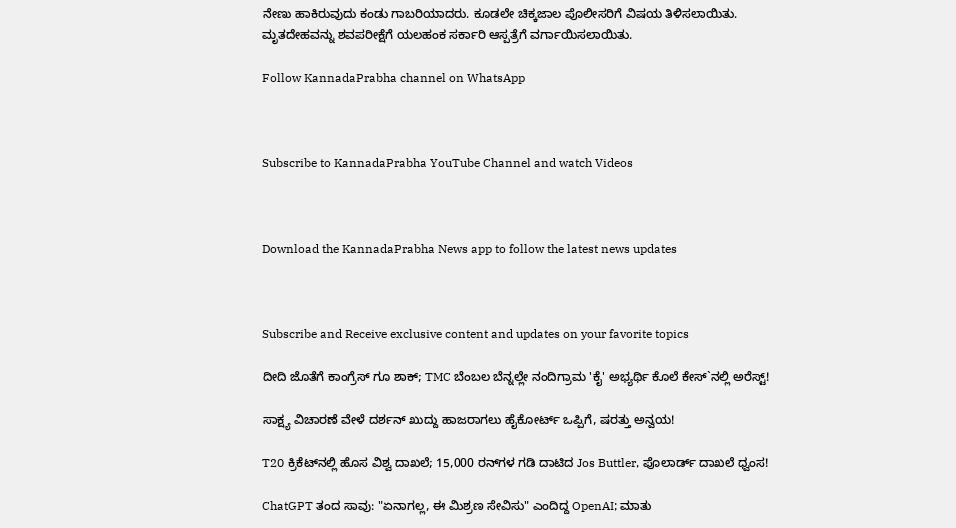ನೇಣು ಹಾಕಿರುವುದು ಕಂಡು ಗಾಬರಿಯಾದರು. ಕೂಡಲೇ ಚಿಕ್ಕಜಾಲ ಪೊಲೀಸರಿಗೆ ವಿಷಯ ತಿಳಿಸಲಾಯಿತು.
ಮೃತದೇಹವನ್ನು ಶವಪರೀಕ್ಷೆಗೆ ಯಲಹಂಕ ಸರ್ಕಾರಿ ಆಸ್ಪತ್ರೆಗೆ ವರ್ಗಾಯಿಸಲಾಯಿತು.

Follow KannadaPrabha channel on WhatsApp



Subscribe to KannadaPrabha YouTube Channel and watch Videos



Download the KannadaPrabha News app to follow the latest news updates



Subscribe and Receive exclusive content and updates on your favorite topics

ದೀದಿ ಜೊತೆಗೆ ಕಾಂಗ್ರೆಸ್ ಗೂ ಶಾಕ್; TMC ಬೆಂಬಲ ಬೆನ್ನಲ್ಲೇ ನಂದಿಗ್ರಾಮ 'ಕೈ' ಅಭ್ಯರ್ಥಿ ಕೊಲೆ ಕೇಸ್`ನಲ್ಲಿ ಅರೆಸ್ಟ್!

ಸಾಕ್ಷ್ಯ ವಿಚಾರಣೆ ವೇಳೆ ದರ್ಶನ್ ಖುದ್ದು ಹಾಜರಾಗಲು ಹೈಕೋರ್ಟ್ ಒಪ್ಪಿಗೆ, ಷರತ್ತು ಅನ್ವಯ!

T20 ಕ್ರಿಕೆಟ್‌ನಲ್ಲಿ ಹೊಸ ವಿಶ್ವ ದಾಖಲೆ; 15,000 ರನ್‌ಗಳ ಗಡಿ ದಾಟಿದ Jos Buttler, ಪೊಲಾರ್ಡ್ ದಾಖಲೆ ಧ್ವಂಸ!

ChatGPT ತಂದ ಸಾವು: "ಏನಾಗಲ್ಲ, ಈ ಮಿಶ್ರಣ ಸೇವಿಸು" ಎಂದಿದ್ದ OpenAI; ಮಾತು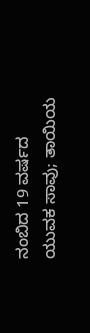ನಂಬಿದ 19 ವರ್ಷದ ಯುವಕ ಸಾವು; ತಾಯಿಯ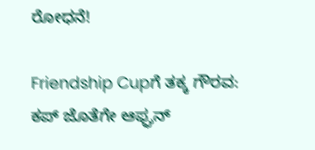ರೋಧನೆ!

Friendship Cupಗೆ ತಕ್ಕ ಗೌರವ: ಕಪ್ ಜೊತೆಗೇ ಆಫ್ಘನ್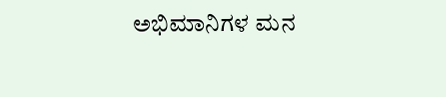ಅಭಿಮಾನಿಗಳ ಮನ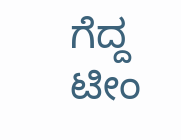ಗೆದ್ದ ಟೀಂ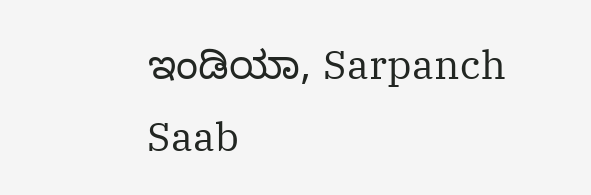ಇಂಡಿಯಾ, Sarpanch Saab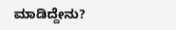ಮಾಡಿದ್ದೇನು?